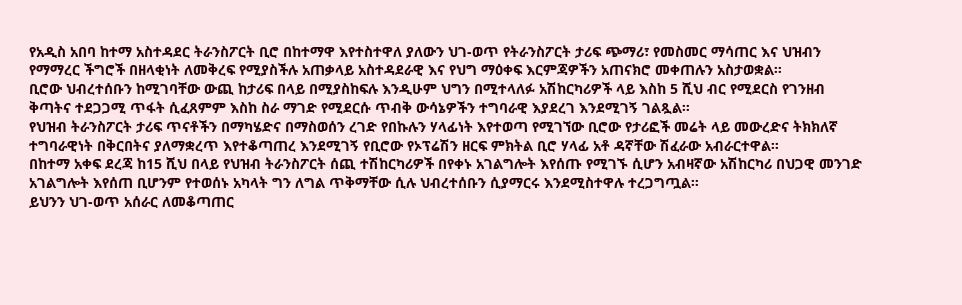የአዲስ አበባ ከተማ አስተዳደር ትራንስፖርት ቢሮ በከተማዋ እየተስተዋለ ያለውን ህገ-ወጥ የትራንስፖርት ታሪፍ ጭማሪ፣ የመስመር ማሳጠር እና ህዝብን የማማረር ችግሮች በዘላቂነት ለመቅረፍ የሚያስችሉ አጠቃላይ አስተዳደራዊ እና የህግ ማዕቀፍ እርምጃዎችን አጠናክሮ መቀጠሉን አስታወቋል።
ቢሮው ህብረተሰቡን ከሚገባቸው ውጪ ከታሪፍ በላይ በሚያስከፍሉ እንዲሁም ህግን በሚተላለፉ አሽከርካሪዎች ላይ እስከ 5 ሺህ ብር የሚደርስ የገንዘብ ቅጣትና ተደጋጋሚ ጥፋት ሲፈጸምም እስከ ስራ ማገድ የሚደርሱ ጥብቅ ውሳኔዎችን ተግባራዊ እያደረገ እንደሚገኝ ገልጿል።
የህዝብ ትራንስፖርት ታሪፍ ጥናቶችን በማካሄድና በማስወሰን ረገድ የበኩሉን ሃላፊነት እየተወጣ የሚገኘው ቢሮው የታሪፎች መሬት ላይ መውረድና ትክክለኛ ተግባራዊነት በቅርበትና ያለማቋረጥ እየተቆጣጠረ እንደሚገኝ የቢሮው የኦፕሬሽን ዘርፍ ምክትል ቢሮ ሃላፊ አቶ ዳኛቸው ሽፈራው አብራርተዋል።
በከተማ አቀፍ ደረጃ ከ15 ሺህ በላይ የህዝብ ትራንስፖርት ሰጪ ተሽከርካሪዎች በየቀኑ አገልግሎት እየሰጡ የሚገኙ ሲሆን አብዛኛው አሽከርካሪ በህጋዊ መንገድ አገልግሎት እየሰጠ ቢሆንም የተወሰኑ አካላት ግን ለግል ጥቅማቸው ሲሉ ህብረተሰቡን ሲያማርሩ እንደሚስተዋሉ ተረጋግጧል።
ይህንን ህገ-ወጥ አሰራር ለመቆጣጠር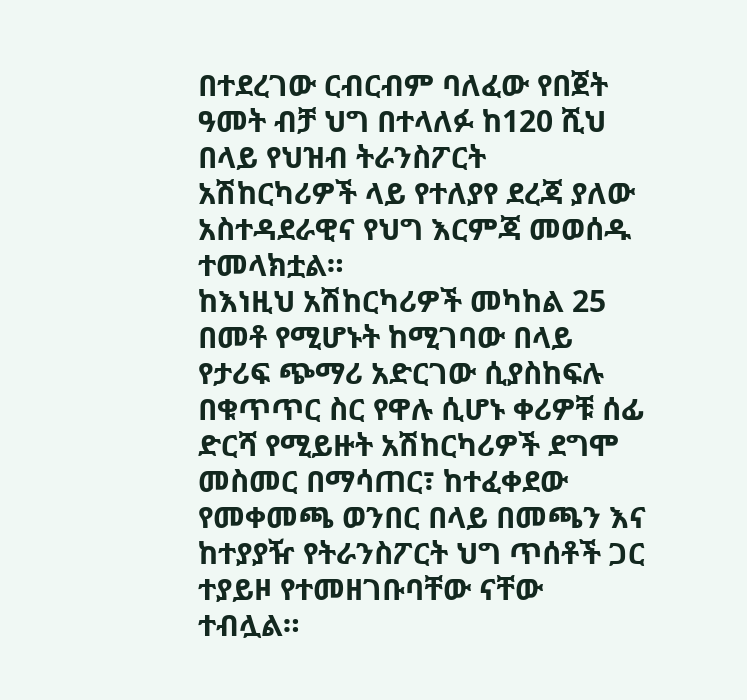በተደረገው ርብርብም ባለፈው የበጀት ዓመት ብቻ ህግ በተላለፉ ከ120 ሺህ በላይ የህዝብ ትራንስፖርት አሽከርካሪዎች ላይ የተለያየ ደረጃ ያለው አስተዳደራዊና የህግ እርምጃ መወሰዱ ተመላክቷል።
ከእነዚህ አሽከርካሪዎች መካከል 25 በመቶ የሚሆኑት ከሚገባው በላይ የታሪፍ ጭማሪ አድርገው ሲያስከፍሉ በቁጥጥር ስር የዋሉ ሲሆኑ ቀሪዎቹ ሰፊ ድርሻ የሚይዙት አሽከርካሪዎች ደግሞ መስመር በማሳጠር፣ ከተፈቀደው የመቀመጫ ወንበር በላይ በመጫን እና ከተያያዥ የትራንስፖርት ህግ ጥሰቶች ጋር ተያይዞ የተመዘገቡባቸው ናቸው ተብሏል።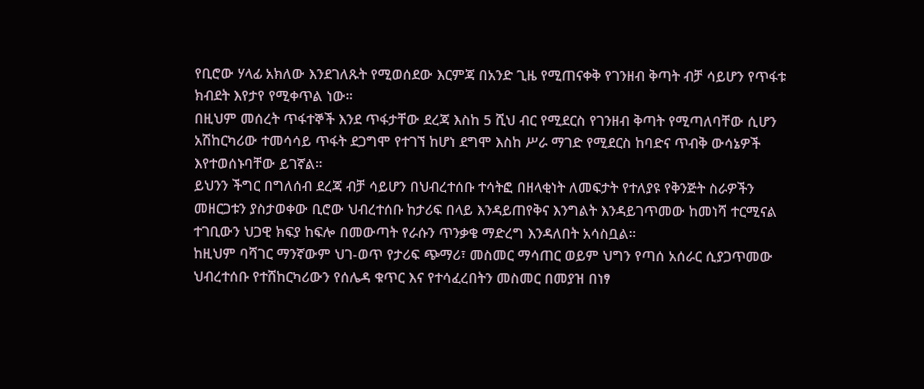የቢሮው ሃላፊ አክለው እንደገለጹት የሚወሰደው እርምጃ በአንድ ጊዜ የሚጠናቀቅ የገንዘብ ቅጣት ብቻ ሳይሆን የጥፋቱ ክብደት እየታየ የሚቀጥል ነው።
በዚህም መሰረት ጥፋተኞች እንደ ጥፋታቸው ደረጃ እስከ 5 ሺህ ብር የሚደርስ የገንዘብ ቅጣት የሚጣለባቸው ሲሆን አሽከርካሪው ተመሳሳይ ጥፋት ደጋግሞ የተገኘ ከሆነ ደግሞ እስከ ሥራ ማገድ የሚደርስ ከባድና ጥብቅ ውሳኔዎች እየተወሰኑባቸው ይገኛል።
ይህንን ችግር በግለሰብ ደረጃ ብቻ ሳይሆን በህብረተሰቡ ተሳትፎ በዘላቂነት ለመፍታት የተለያዩ የቅንጅት ስራዎችን መዘርጋቱን ያስታወቀው ቢሮው ህብረተሰቡ ከታሪፍ በላይ እንዳይጠየቅና እንግልት እንዳይገጥመው ከመነሻ ተርሚናል ተገቢውን ህጋዊ ክፍያ ከፍሎ በመውጣት የራሱን ጥንቃቄ ማድረግ እንዳለበት አሳስቧል።
ከዚህም ባሻገር ማንኛውም ህገ-ወጥ የታሪፍ ጭማሪ፣ መስመር ማሳጠር ወይም ህግን የጣሰ አሰራር ሲያጋጥመው ህብረተሰቡ የተሸከርካሪውን የሰሌዳ ቁጥር እና የተሳፈረበትን መስመር በመያዝ በነፃ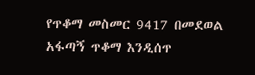የጥቆማ መስመር 9417 በመደወል አፋጣኝ ጥቆማ እንዲሰጥ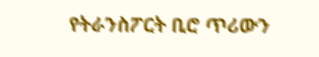የትራንስፖርት ቢሮ ጥሪውን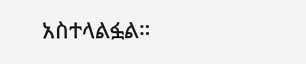አስተላልፏል።